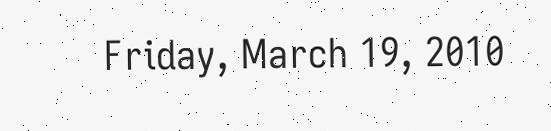Friday, March 19, 2010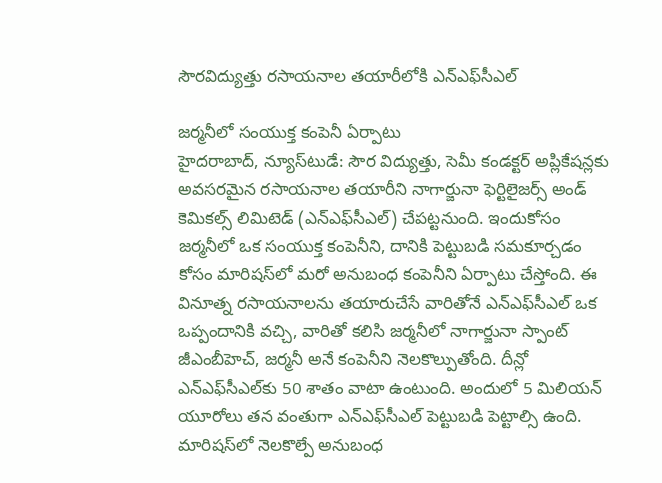సౌరవిద్యుత్తు రసాయనాల తయారీలోకి ఎన్‌ఎఫ్‌సీఎల్‌

జర్మనీలో సంయుక్త కంపెనీ ఏర్పాటు
హైదరాబాద్‌, న్యూస్‌టుడే: సౌర విద్యుత్తు, సెమీ కండక్టర్‌ అప్లికేషన్లకు అవసరమైన రసాయనాల తయారీని నాగార్జునా ఫెర్టిలైజర్స్‌ అండ్‌ కెమికల్స్‌ లిమిటెడ్‌ (ఎన్‌ఎఫ్‌సీఎల్‌) చేపట్టనుంది. ఇందుకోసం జర్మనీలో ఒక సంయుక్త కంపెనీని, దానికి పెట్టుబడి సమకూర్చడం కోసం మారిషస్‌లో మరో అనుబంధ కంపెనీని ఏర్పాటు చేస్తోంది. ఈ వినూత్న రసాయనాలను తయారుచేసే వారితోనే ఎన్‌ఎఫ్‌సీఎల్‌ ఒక ఒప్పందానికి వచ్చి, వారితో కలిసి జర్మనీలో నాగార్జునా స్పాంట్‌ జీఎంబీహెచ్‌, జర్మనీ అనే కంపెనీని నెలకొల్పుతోంది. దీన్లో ఎన్‌ఎఫ్‌సీఎల్‌కు 50 శాతం వాటా ఉంటుంది. అందులో 5 మిలియన్‌ యూరోలు తన వంతుగా ఎన్‌ఎఫ్‌సీఎల్‌ పెట్టుబడి పెట్టాల్సి ఉంది. మారిషస్‌లో నెలకొల్పే అనుబంధ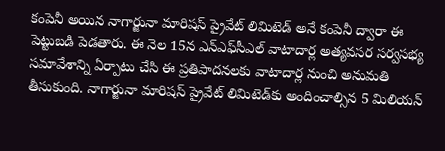కంపెనీ అయిన నాగార్జునా మారిషస్‌ ప్రైవేట్‌ లిమిటెడ్‌ అనే కంపెనీ ద్వారా ఈ పెట్టుబడి పెడతారు. ఈ నెల 15న ఎన్‌ఎఫ్‌సీఎల్‌ వాటాదార్ల అత్యవసర సర్వసభ్య సమావేశాన్ని ఏర్పాటు చేసి ఈ ప్రతిపాదనలకు వాటాదార్ల నుంచి అనుమతి తీసుకుంది. నాగార్జునా మారిషస్‌ ప్రైవేట్‌ లిమిటెడ్‌కు అందించాల్సిన 5 మిలియన్‌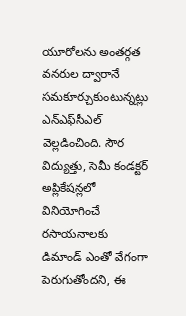యూరోలను అంతర్గత వనరుల ద్వారానే సమకూర్చుకుంటున్నట్లు ఎన్‌ఎఫ్‌సీఎల్‌ వెల్లడించింది. సౌర విద్యుత్తు, సెమీ కండక్టర్‌ అప్లికేషన్లలో వినియోగించే రసాయనాలకు డిమాండ్‌ ఎంతో వేగంగా పెరుగుతోందని, ఈ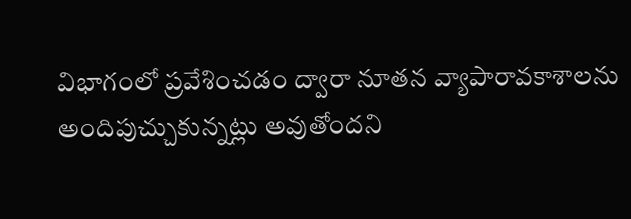విభాగంలో ప్రవేశించడం ద్వారా నూతన వ్యాపారావకాశాలను అందిపుచ్చుకున్నట్లు అవుతోందని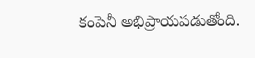కంపెనీ అభిప్రాయపడుతోంది.